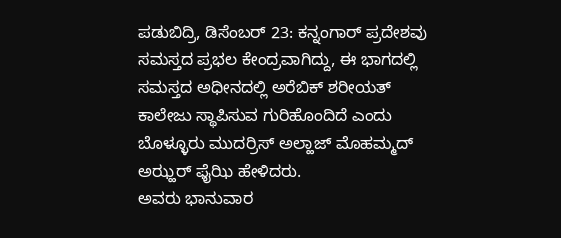ಪಡುಬಿದ್ರಿ, ಡಿಸೆಂಬರ್ 23: ಕನ್ನಂಗಾರ್ ಪ್ರದೇಶವು ಸಮಸ್ತದ ಪ್ರಭಲ ಕೇಂದ್ರವಾಗಿದ್ದು, ಈ ಭಾಗದಲ್ಲಿ ಸಮಸ್ತದ ಅಧೀನದಲ್ಲಿ ಅರೆಬಿಕ್ ಶರೀಯತ್ ಕಾಲೇಜು ಸ್ಥಾಪಿಸುವ ಗುರಿಹೊಂದಿದೆ ಎಂದು ಬೊಳ್ಳೂರು ಮುದರ್ರಿಸ್ ಅಲ್ಹಾಜ್ ಮೊಹಮ್ಮದ್ ಅಝ್ಹರ್ ಫೈಝಿ ಹೇಳಿದರು.
ಅವರು ಭಾನುವಾರ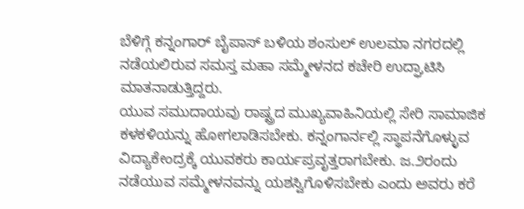ಬೆಳಿಗ್ಗೆ ಕನ್ನಂಗಾರ್ ಬೈಪಾಸ್ ಬಳಿಯ ಶಂಸುಲ್ ಉಲಮಾ ನಗರದಲ್ಲಿ ನಡೆಯಲಿರುವ ಸಮಸ್ತ ಮಹಾ ಸಮ್ಮೇಳನದ ಕಚೇರಿ ಉದ್ಘಾಟಿಸಿ ಮಾತನಾಡುತ್ತಿದ್ದರು.
ಯುವ ಸಮುದಾಯವು ರಾಷ್ಟ್ರದ ಮುಖ್ಯವಾಹಿನಿಯಲ್ಲಿ ಸೇರಿ ಸಾಮಾಜಿಕ ಕಳಕಳಿಯನ್ನು ಹೋಗಲಾಡಿಸಬೇಕು. ಕನ್ನಂಗಾರ್ನಲ್ಲಿ ಸ್ಥಾಪನೆಗೊಳ್ಳುವ ವಿದ್ಯಾಕೇಂದ್ರಕ್ಕೆ ಯುವಕರು ಕಾರ್ಯಪ್ರವೃತ್ತರಾಗಬೇಕು. ಜ.೨ರಂದು ನಡೆಯುವ ಸಮ್ಮೇಳನವನ್ನು ಯಶಸ್ವಿಗೊಳಿಸಬೇಕು ಎಂದು ಅವರು ಕರೆ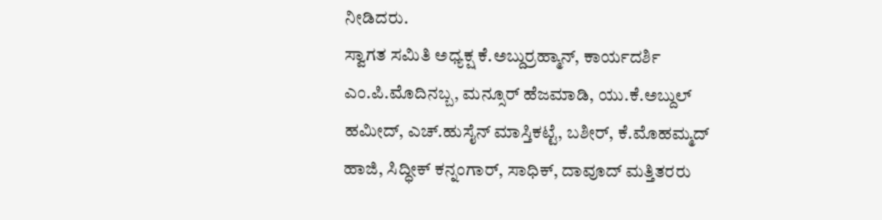ನೀಡಿದರು.
ಸ್ವಾಗತ ಸಮಿತಿ ಅಧ್ಯಕ್ಷ ಕೆ.ಅಬ್ದುರ್ರಹ್ಮಾನ್, ಕಾರ್ಯದರ್ಶಿ ಎಂ.ಪಿ.ಮೊದಿನಬ್ಬ, ಮನ್ಸೂರ್ ಹೆಜಮಾಡಿ, ಯು.ಕೆ.ಅಬ್ದುಲ್ ಹಮೀದ್, ಎಚ್.ಹುಸೈನ್ ಮಾಸ್ತಿಕಟ್ಟೆ, ಬಶೀರ್, ಕೆ.ಮೊಹಮ್ಮದ್ ಹಾಜಿ, ಸಿದ್ಧೀಕ್ ಕನ್ನಂಗಾರ್, ಸಾಧಿಕ್, ದಾವೂದ್ ಮತ್ತಿತರರು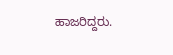ಹಾಜರಿದ್ದರು.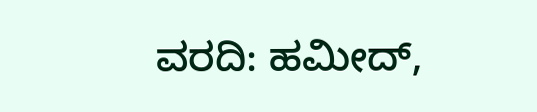ವರದಿ: ಹಮೀದ್,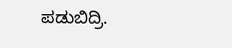ಪಡುಬಿದ್ರಿ.